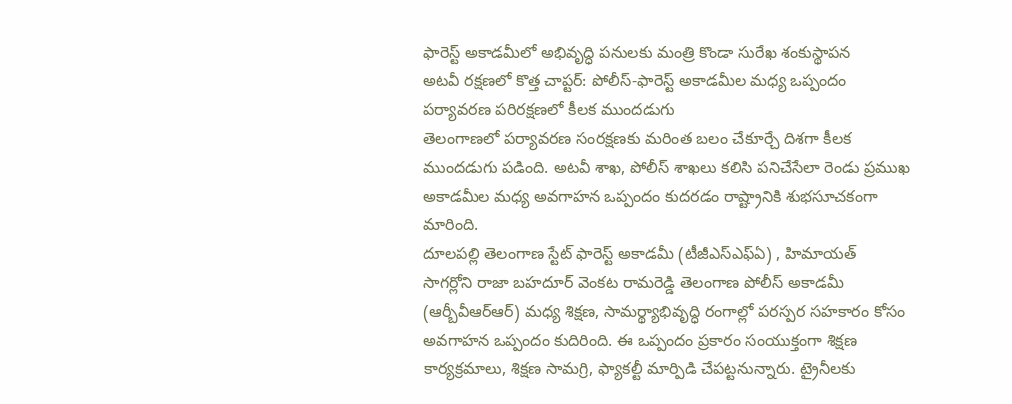ఫారెస్ట్ అకాడమీలో అభివృద్ధి పనులకు మంత్రి కొండా సురేఖ శంకుస్థాపన
అటవీ రక్షణలో కొత్త చాప్టర్: పోలీస్-ఫారెస్ట్ అకాడమీల మధ్య ఒప్పందం
పర్యావరణ పరిరక్షణలో కీలక ముందడుగు
తెలంగాణలో పర్యావరణ సంరక్షణకు మరింత బలం చేకూర్చే దిశగా కీలక ముందడుగు పడింది. అటవీ శాఖ, పోలీస్ శాఖలు కలిసి పనిచేసేలా రెండు ప్రముఖ అకాడమీల మధ్య అవగాహన ఒప్పందం కుదరడం రాష్ట్రానికి శుభసూచకంగా మారింది.
దూలపల్లి తెలంగాణ స్టేట్ ఫారెస్ట్ అకాడమీ (టీజీఎస్ఎఫ్ఏ) , హిమాయత్ సాగర్లోని రాజా బహదూర్ వెంకట రామరెడ్డి తెలంగాణ పోలీస్ అకాడమీ (ఆర్బీవీఆర్ఆర్) మధ్య శిక్షణ, సామర్థ్యాభివృద్ధి రంగాల్లో పరస్పర సహకారం కోసం అవగాహన ఒప్పందం కుదిరింది. ఈ ఒప్పందం ప్రకారం సంయుక్తంగా శిక్షణ కార్యక్రమాలు, శిక్షణ సామగ్రి, ఫ్యాకల్టీ మార్పిడి చేపట్టనున్నారు. ట్రైనీలకు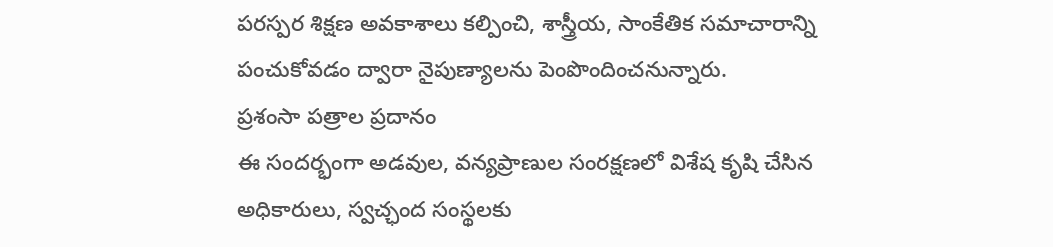పరస్పర శిక్షణ అవకాశాలు కల్పించి, శాస్త్రీయ, సాంకేతిక సమాచారాన్ని పంచుకోవడం ద్వారా నైపుణ్యాలను పెంపొందించనున్నారు.
ప్రశంసా పత్రాల ప్రదానం
ఈ సందర్భంగా అడవుల, వన్యప్రాణుల సంరక్షణలో విశేష కృషి చేసిన అధికారులు, స్వచ్ఛంద సంస్థలకు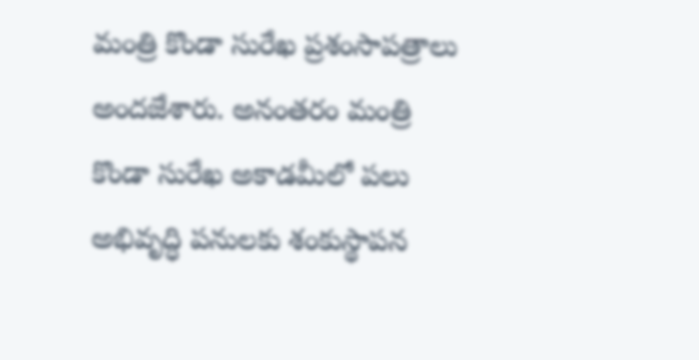మంత్రి కొండా సురేఖ ప్రశంసాపత్రాలు అందజేశారు. అనంతరం మంత్రి కొండా సురేఖ అకాడమీలో పలు అభివృద్ధి పనులకు శంకుస్థాపన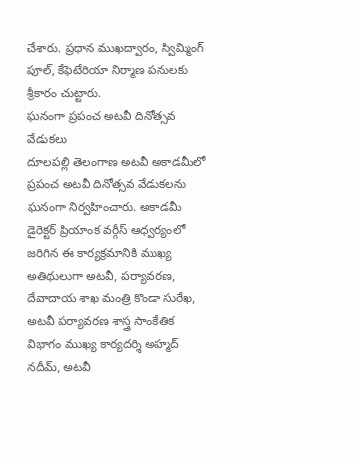చేశారు. ప్రధాన ముఖద్వారం, స్విమ్మింగ్ పూల్, కేఫెటేరియా నిర్మాణ పనులకు శ్రీకారం చుట్టారు.
ఘనంగా ప్రపంచ అటవీ దినోత్సవ వేడుకలు
దూలపల్లి తెలంగాణ అటవీ అకాడమీలో ప్రపంచ అటవీ దినోత్సవ వేడుకలను ఘనంగా నిర్వహించారు. అకాడమీ డైరెక్టర్ ప్రియాంక వర్గీస్ ఆధ్వర్యంలో జరిగిన ఈ కార్యక్రమానికి ముఖ్య అతిథులుగా అటవీ, పర్యావరణ, దేవాదాయ శాఖ మంత్రి కొండా సురేఖ, అటవీ పర్యావరణ శాస్త్ర సాంకేతిక విభాగం ముఖ్య కార్యదర్శి అహ్మద్ నదీమ్, అటవీ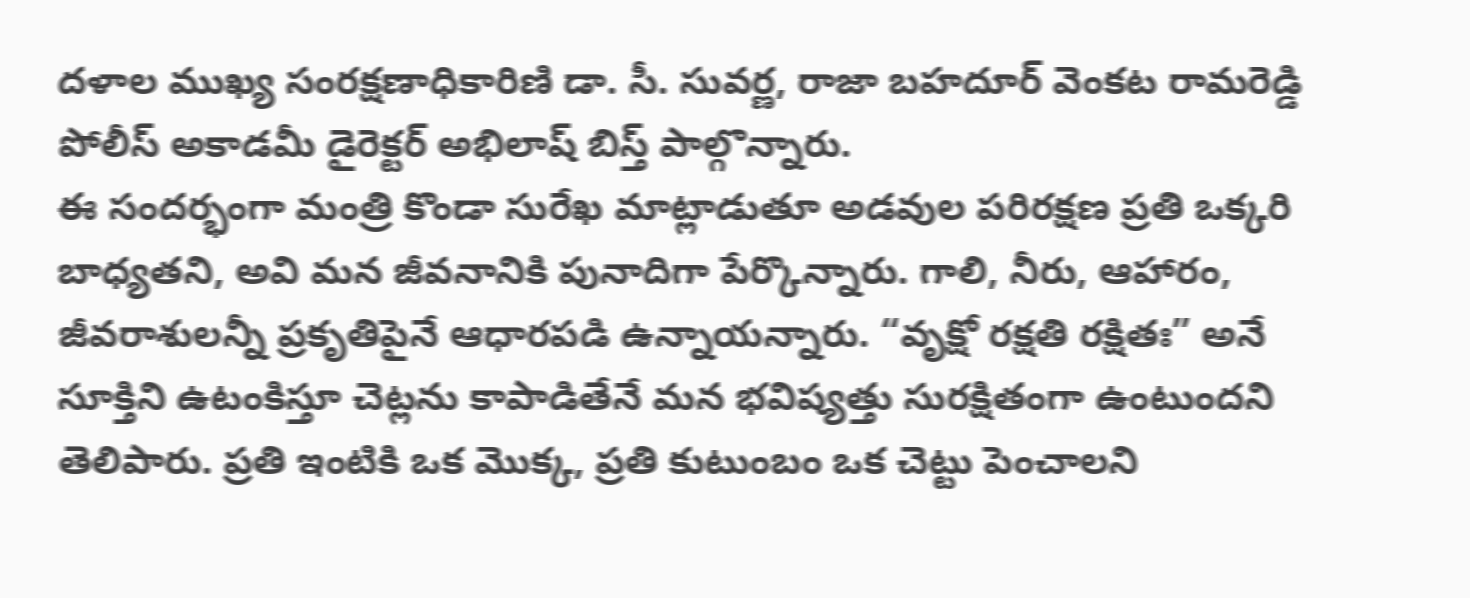దళాల ముఖ్య సంరక్షణాధికారిణి డా. సీ. సువర్ణ, రాజా బహదూర్ వెంకట రామరెడ్డి పోలీస్ అకాడమీ డైరెక్టర్ అభిలాష్ బిస్త్ పాల్గొన్నారు.
ఈ సందర్భంగా మంత్రి కొండా సురేఖ మాట్లాడుతూ అడవుల పరిరక్షణ ప్రతి ఒక్కరి బాధ్యతని, అవి మన జీవనానికి పునాదిగా పేర్కొన్నారు. గాలి, నీరు, ఆహారం, జీవరాశులన్నీ ప్రకృతిపైనే ఆధారపడి ఉన్నాయన్నారు. “వృక్షో రక్షతి రక్షితః” అనే సూక్తిని ఉటంకిస్తూ చెట్లను కాపాడితేనే మన భవిష్యత్తు సురక్షితంగా ఉంటుందని తెలిపారు. ప్రతి ఇంటికి ఒక మొక్క, ప్రతి కుటుంబం ఒక చెట్టు పెంచాలని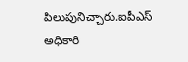పిలుపునిచ్చారు.ఐపీఎస్ అధికారి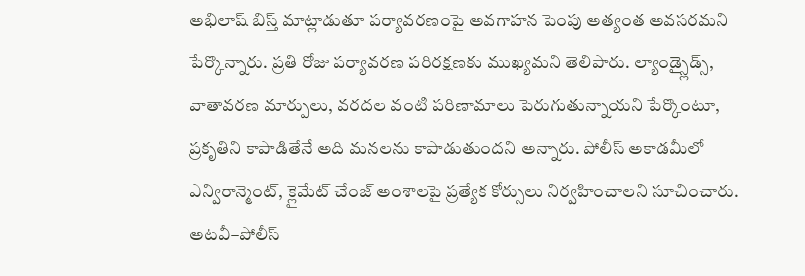అభిలాష్ బిస్త్ మాట్లాడుతూ పర్యావరణంపై అవగాహన పెంపు అత్యంత అవసరమని పేర్కొన్నారు. ప్రతి రోజు పర్యావరణ పరిరక్షణకు ముఖ్యమని తెలిపారు. ల్యాండ్స్లైడ్స్, వాతావరణ మార్పులు, వరదల వంటి పరిణామాలు పెరుగుతున్నాయని పేర్కొంటూ, ప్రకృతిని కాపాడితేనే అది మనలను కాపాడుతుందని అన్నారు. పోలీస్ అకాడమీలో ఎన్విరాన్మెంట్, క్లైమేట్ చేంజ్ అంశాలపై ప్రత్యేక కోర్సులు నిర్వహించాలని సూచించారు.
అటవీ–పోలీస్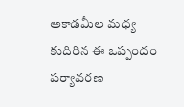అకాడమీల మధ్య కుదిరిన ఈ ఒప్పందం పర్యావరణ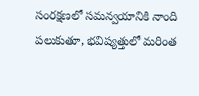సంరక్షణలో సమన్వయానికి నాంది పలుకుతూ, భవిష్యత్తులో మరింత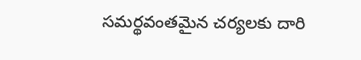సమర్థవంతమైన చర్యలకు దారి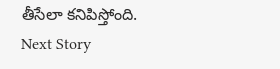తీసేలా కనిపిస్తోంది.
Next Story